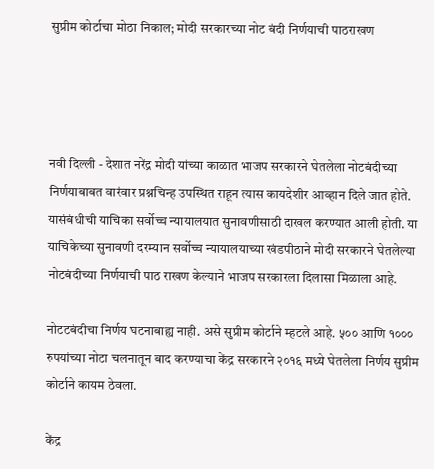सुप्रीम कोर्टाचा मोठा निकाल; मोदी सरकारच्या नोट बंदी निर्णयाची पाठराखण




नवी दिल्ली - देशात नरेंद्र मोदी यांच्या काळात भाजप सरकारने घेतलेला नोटबंदीच्या निर्णयाबाबत वारंवार प्रश्नचिन्ह उपस्थित राहून त्यास कायदेशीर आव्हान दिले जात होते. यासंबंधीची याचिका सर्वोच्च न्यायालयात सुनावणीसाठी दाखल करण्यात आली होती. या याचिकेच्या सुनावणी दरम्यान सर्वोच्च न्यायालयाच्या खंडपीठाने मोदी सरकारने घेतलेल्या नोटबंदीच्या निर्णयाची पाठ राखण केल्याने भाजप सरकारला दिलासा मिळाला आहे.

नोटटबंदीचा निर्णय घटनाबाह्य नाही. असे सुप्रीम कोर्टाने म्हटले आहे. ५०० आणि १००० रुपयांच्या नोटा चलनातून बाद करण्याचा केंद्र सरकारने २०१६ मध्ये घेतलेला निर्णय सुप्रीम कोर्टाने कायम ठेवला.

केंद्र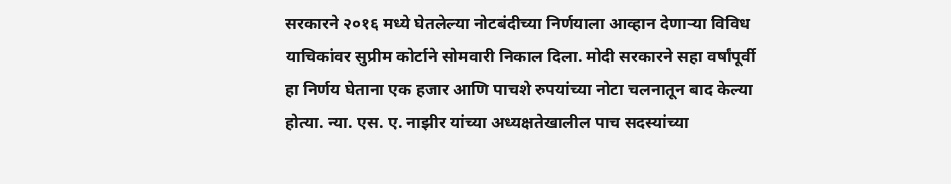सरकारने २०१६ मध्ये घेतलेल्या नोटबंदीच्या निर्णयाला आव्हान देणाऱ्या विविध याचिकांवर सुप्रीम कोर्टाने सोमवारी निकाल दिला. मोदी सरकारने सहा वर्षांपूर्वी हा निर्णय घेताना एक हजार आणि पाचशे रुपयांच्या नोटा चलनातून बाद केल्या होत्या. न्या. एस. ए. नाझीर यांच्या अध्यक्षतेखालील पाच सदस्यांच्या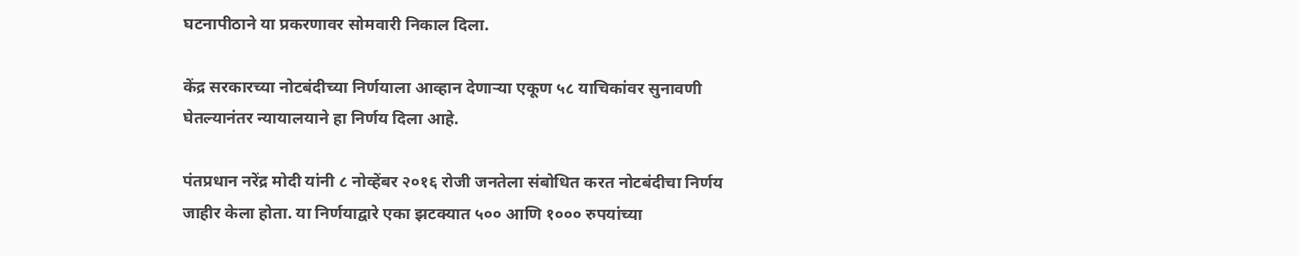घटनापीठाने या प्रकरणावर सोमवारी निकाल दिला.

केंद्र सरकारच्या नोटबंदीच्या निर्णयाला आव्हान देणाऱ्या एकूण ५८ याचिकांवर सुनावणी घेतल्यानंतर न्यायालयाने हा निर्णय दिला आहे.

पंतप्रधान नरेंद्र मोदी यांनी ८ नोव्हेंबर २०१६ रोजी जनतेला संबोधित करत नोटबंदीचा निर्णय जाहीर केला होता. या निर्णयाद्वारे एका झटक्यात ५०० आणि १००० रुपयांच्या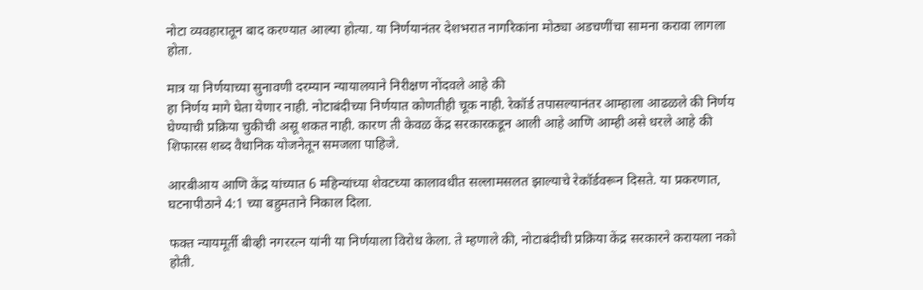नोटा व्यवहारातून बाद करण्यात आल्या होत्या. या निर्णयानंतर देशभरात नागरिकांना मोठ्या अडचणींचा सामना करावा लागला होता.

मात्र या निर्णयाच्या सुनावणी दरम्यान न्यायालयाने निरीक्षण नोंदवले आहे की
हा निर्णय मागे घेता येणार नाही. नोटाबंदीच्या निर्णयात कोणतीही चूक नाही. रेकॉर्ड तपासल्यानंतर आम्हाला आढळले की निर्णय घेण्याची प्रक्रिया चुकीची असू शकत नाही. कारण ती केवळ केंद्र सरकारकडून आली आहे आणि आम्ही असे धरले आहे की शिफारस शब्द वैधानिक योजनेतून समजला पाहिजे.

आरबीआय आणि केंद्र यांच्यात 6 महिन्यांच्या शेवटच्या कालावधीत सल्लामसलत झाल्याचे रेकॉर्डवरून दिसते. या प्रकरणात, घटनापीठाने 4:1 च्या बहुमताने निकाल दिला.

फक्त न्यायमूर्ती बीव्ही नगररत्न यांनी या निर्णयाला विरोध केला. ते म्हणाले की, नोटाबंदीची प्रक्रिया केंद्र सरकारने करायला नको होती.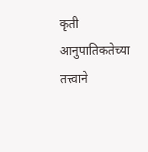कृती आनुपातिकतेच्या तत्त्वाने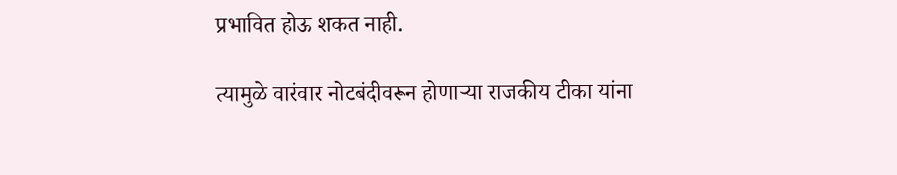प्रभावित होऊ शकत नाही.

त्यामुळे वारंवार नोटबंदीवरून होणाऱ्या राजकीय टीका यांना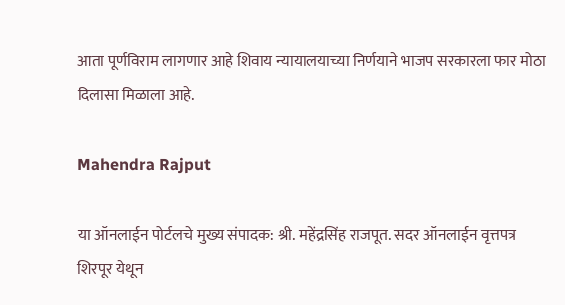आता पूर्णविराम लागणार आहे शिवाय न्यायालयाच्या निर्णयाने भाजप सरकारला फार मोठा दिलासा मिळाला आहे.

Mahendra Rajput

या ऑनलाईन पोर्टलचे मुख्य संपादक: श्री. महेंद्रसिंह राजपूत. सदर ऑनलाईन वृत्तपत्र शिरपूर येथून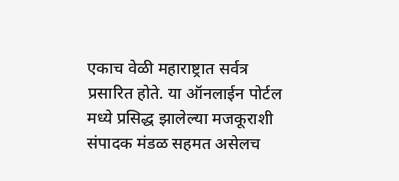एकाच वेळी महाराष्ट्रात सर्वत्र प्रसारित होते. या ऑनलाईन पोर्टल मध्ये प्रसिद्ध झालेल्या मजकूराशी संपादक मंडळ सहमत असेलच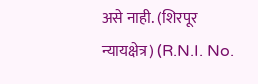असे नाही. (शिरपूर न्यायक्षेत्र) (R.N.I. No.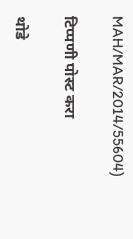MAH/MAR/2014/55604)

टिप्पणी पोस्ट करा

थोडे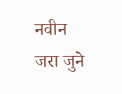नवीन जरा जुने